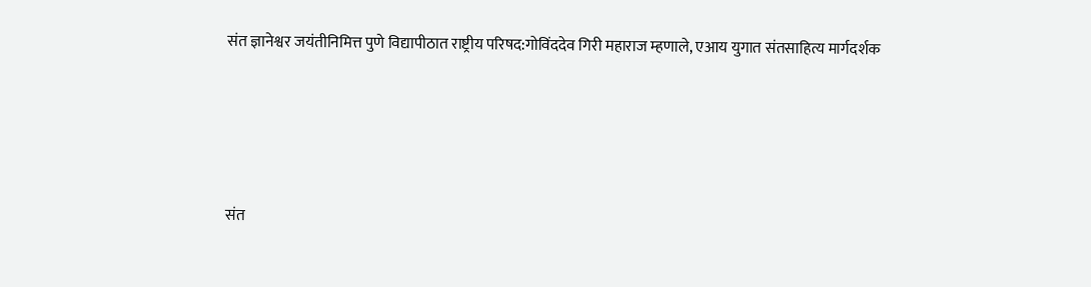संत ज्ञानेश्वर जयंतीनिमित्त पुणे विद्यापीठात राष्ट्रीय परिषद:गोविंददेव गिरी महाराज म्हणाले, एआय युगात संतसाहित्य मार्गदर्शक




संत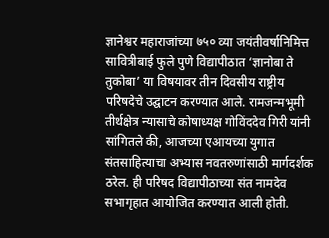ज्ञानेश्वर महाराजांच्या ७५० व्या जयंतीवर्षानिमित्त सावित्रीबाई फुले पुणे विद्यापीठात ‘ज्ञानोबा ते तुकोबा’ या विषयावर तीन दिवसीय राष्ट्रीय परिषदेचे उद्घाटन करण्यात आले. रामजन्मभूमी तीर्थक्षेत्र न्यासाचे कोषाध्यक्ष गोविंददेव गिरी यांनी सांगितले की, आजच्या एआयच्या युगात संतसाहित्याचा अभ्यास नवतरुणांसाठी मार्गदर्शक ठरेल. ही परिषद विद्यापीठाच्या संत नामदेव सभागृहात आयोजित करण्यात आली होती.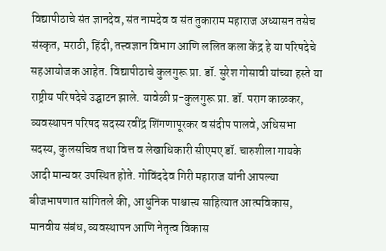विद्यापीठाचे संत ज्ञानदेव, संत नामदेव व संत तुकाराम महाराज अध्यासन तसेच संस्कृत, मराठी, हिंदी, तत्त्वज्ञान विभाग आणि ललित कला केंद्र हे या परिषदेचे सहआयोजक आहेत. विद्यापीठाचे कुलगुरू प्रा. डॉ. सुरेश गोसावी यांच्या हस्ते या राष्ट्रीय परिषदेचे उद्घाटन झाले. यावेळी प्र-कुलगुरू प्रा. डॉ. पराग काळकर, व्यवस्थापन परिषद सदस्य रवींद्र शिंगणापूरकर व संदीप पालवे, अधिसभा सदस्य, कुलसचिव तथा वित्त व लेखाधिकारी सीएमए डॉ. चारुशीला गायके आदी मान्यवर उपस्थित होते. गोविंददेव गिरी महाराज यांनी आपल्या बीजभाषणात सांगितले की, आधुनिक पाश्चात्त्य साहित्यात आत्मविकास, मानवीय संबंध, व्यवस्थापन आणि नेतृत्व विकास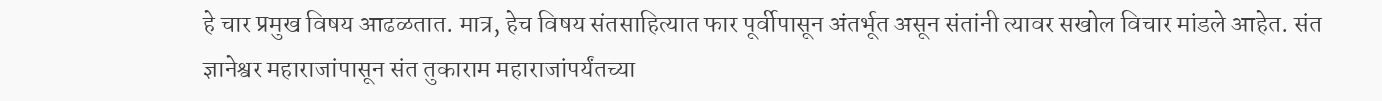हे चार प्रमुख विषय आढळतात. मात्र, हेच विषय संतसाहित्यात फार पूर्वीपासून अंतर्भूत असून संतांनी त्यावर सखोल विचार मांडले आहेत. संत ज्ञानेश्वर महाराजांपासून संत तुकाराम महाराजांपर्यंतच्या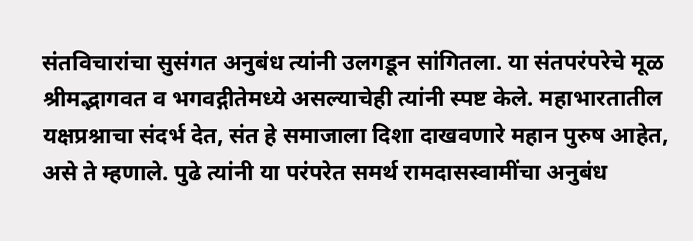संतविचारांचा सुसंगत अनुबंध त्यांनी उलगडून सांगितला. या संतपरंपरेचे मूळ श्रीमद्भागवत व भगवद्गीतेमध्ये असल्याचेही त्यांनी स्पष्ट केले. महाभारतातील यक्षप्रश्नाचा संदर्भ देत, संत हे समाजाला दिशा दाखवणारे महान पुरुष आहेत, असे ते म्हणाले. पुढे त्यांनी या परंपरेत समर्थ रामदासस्वामींचा अनुबंध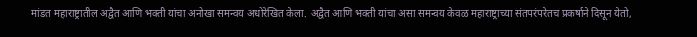मांडत महाराष्ट्रातील अद्वैत आणि भक्ती यांचा अनोखा समन्वय अधोरेखित केला. अद्वैत आणि भक्ती यांचा असा समन्वय केवळ महाराष्ट्राच्या संतपरंपरेतच प्रकर्षाने दिसून येतो,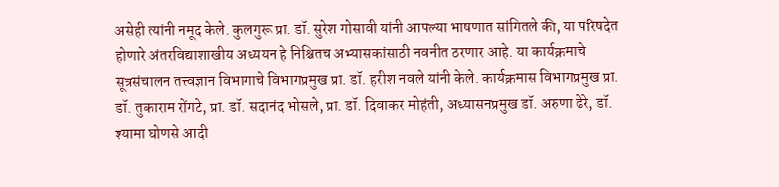असेही त्यांनी नमूद केले. कुलगुरू प्रा. डॉ. सुरेश गोसावी यांनी आपल्या भाषणात सांगितले की, या परिषदेत होणारे अंतरविद्याशाखीय अध्ययन हे निश्चितच अभ्यासकांसाठी नवनीत ठरणार आहे. या कार्यक्रमाचे सूत्रसंचालन तत्त्वज्ञान विभागाचे विभागप्रमुख प्रा. डॉ. हरीश नवले यांनी केले. कार्यक्रमास विभागप्रमुख प्रा. डॉ. तुकाराम रोंगटे, प्रा. डॉ. सदानंद भोसले, प्रा. डॉ. दिवाकर मोहंती, अध्यासनप्रमुख डॉ. अरुणा ढेरे, डॉ. श्यामा घोणसे आदी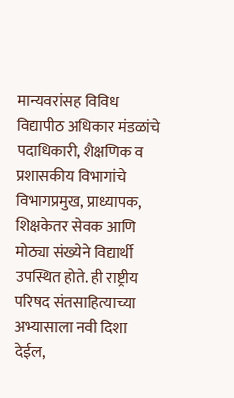मान्यवरांसह विविध विद्यापीठ अधिकार मंडळांचे पदाधिकारी, शैक्षणिक व प्रशासकीय विभागांचे विभागप्रमुख, प्राध्यापक, शिक्षकेतर सेवक आणि मोठ्या संख्येने विद्यार्थी उपस्थित होते. ही राष्ट्रीय परिषद संतसाहित्याच्या अभ्यासाला नवी दिशा देईल,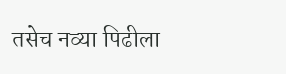तसेच नव्या पिढीला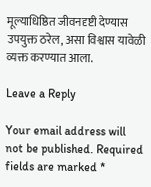मूल्याधिष्ठित जीवनदृष्टी देण्यास उपयुक्त ठरेल, असा विश्वास यावेळी व्यक्त करण्यात आला.

Leave a Reply

Your email address will not be published. Required fields are marked *